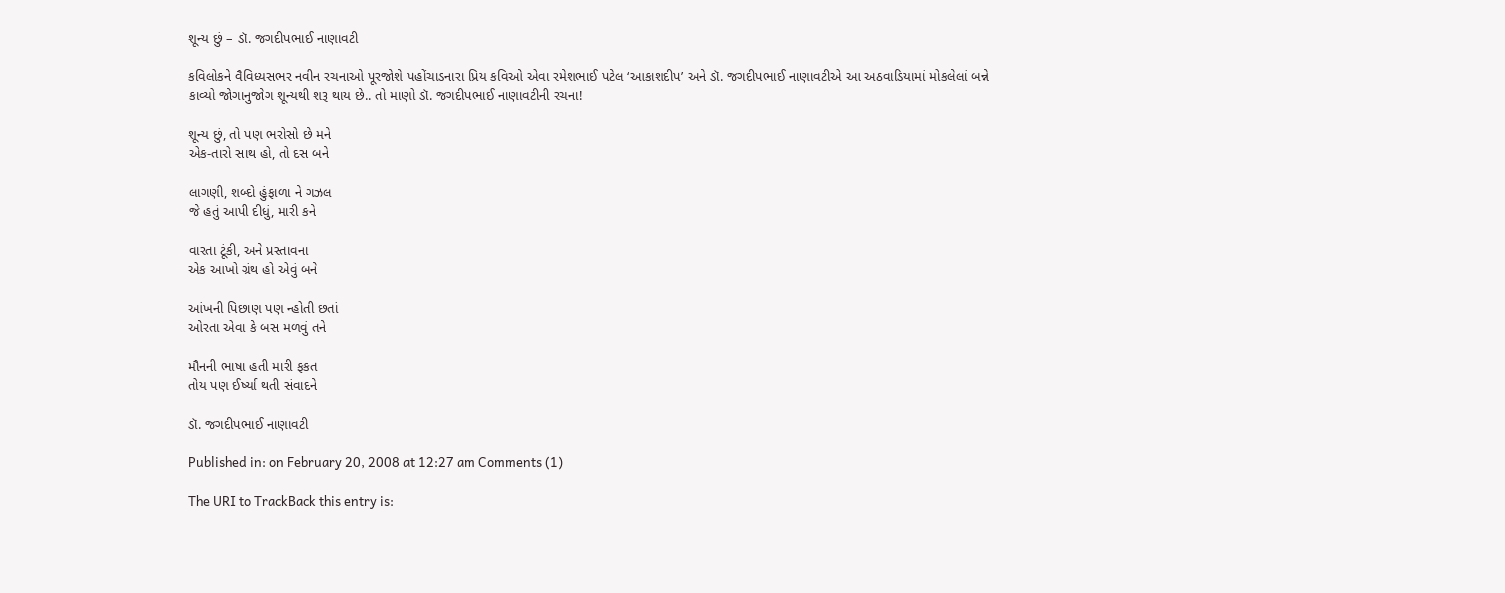શૂન્ય છું – ડૉ. જગદીપભાઈ નાણાવટી

કવિલોકને વૈવિધ્યસભર નવીન રચનાઓ પૂરજોશે પહોંચાડનારા પ્રિય કવિઓ એવા રમેશભાઈ પટેલ ‘આકાશદીપ’ અને ડૉ. જગદીપભાઈ નાણાવટીએ આ અઠવાડિયામાં મોકલેલાં બન્ને કાવ્યો જોગાનુજોગ શૂન્યથી શરૂ થાય છે.. તો માણો ડૉ. જગદીપભાઈ નાણાવટીની રચના!

શૂન્ય છું, તો પણ ભરોસો છે મને
એક-તારો સાથ હો, તો દસ બને

લાગણી, શબ્દો હુંફાળા ને ગઝલ
જે હતું આપી દીધું, મારી કને

વારતા ટૂંકી, અને પ્રસ્તાવના
એક આખો ગ્રંથ હો એવું બને

આંખની પિછાણ પણ ન્હોતી છતાં
ઓરતા એવા કે બસ મળવું તને

મૌનની ભાષા હતી મારી ફકત
તોય પણ ઈર્ષ્યા થતી સંવાદને

ડૉ. જગદીપભાઈ નાણાવટી

Published in: on February 20, 2008 at 12:27 am Comments (1)

The URI to TrackBack this entry is: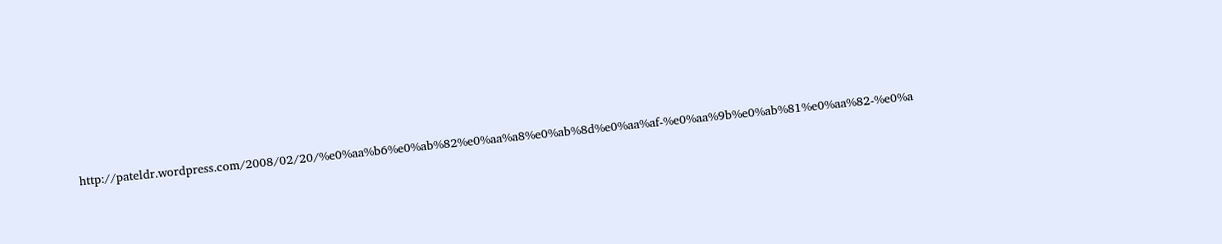http://pateldr.wordpress.com/2008/02/20/%e0%aa%b6%e0%ab%82%e0%aa%a8%e0%ab%8d%e0%aa%af-%e0%aa%9b%e0%ab%81%e0%aa%82-%e0%a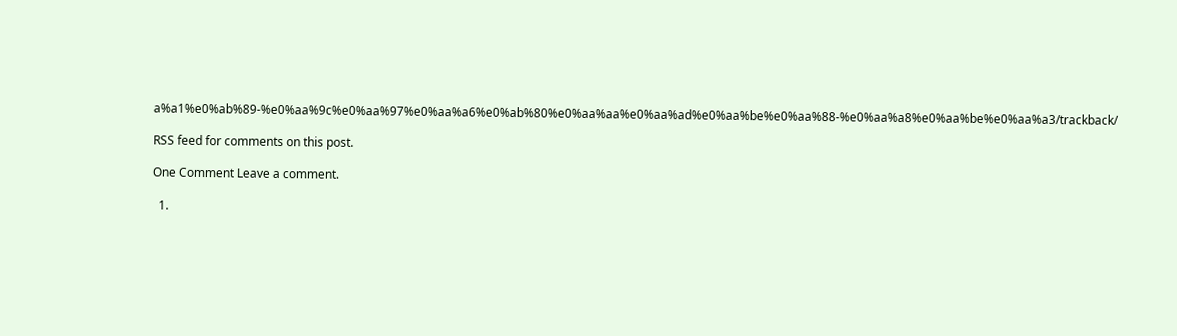a%a1%e0%ab%89-%e0%aa%9c%e0%aa%97%e0%aa%a6%e0%ab%80%e0%aa%aa%e0%aa%ad%e0%aa%be%e0%aa%88-%e0%aa%a8%e0%aa%be%e0%aa%a3/trackback/

RSS feed for comments on this post.

One Comment Leave a comment.

  1.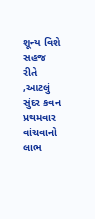શૂન્ય વિશે સહજ રીતે ,આટલું સુંદર કવન પ્રથમવાર વાંચવાનો લાભ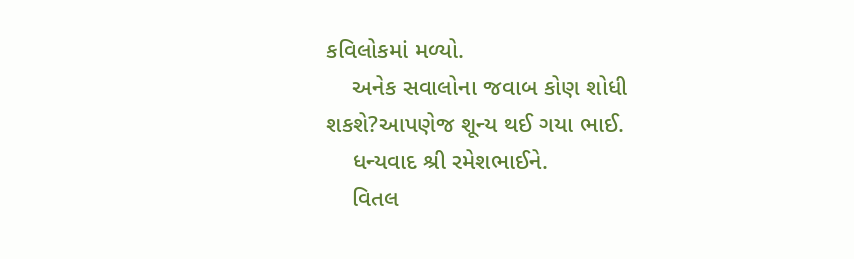કવિલોકમાં મળ્યો.
    અનેક સવાલોના જવાબ કોણ શોધી શકશે?આપણેજ શૂન્ય થઈ ગયા ભાઈ.
    ધન્યવાદ શ્રી રમેશભાઈને.
    વિતલ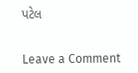પટેલ


Leave a Comment